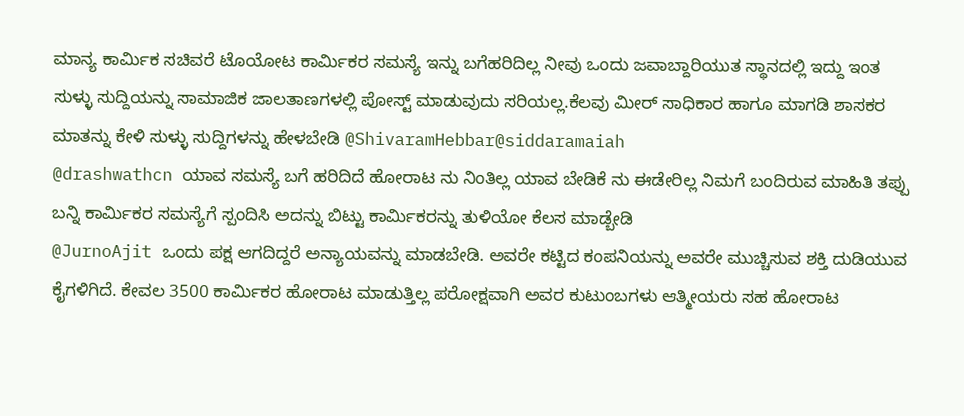ಮಾನ್ಯ ಕಾರ್ಮಿಕ ಸಚಿವರೆ ಟೊಯೋಟ ಕಾರ್ಮಿಕರ ಸಮಸ್ಯೆ ಇನ್ನು ಬಗೆಹರಿದಿಲ್ಲ ನೀವು ಒಂದು ಜವಾಬ್ದಾರಿಯುತ ಸ್ಥಾನದಲ್ಲಿ ಇದ್ದು ಇಂತ ಸುಳ್ಳು ಸುದ್ದಿಯನ್ನು ಸಾಮಾಜಿಕ ಜಾಲತಾಣಗಳಲ್ಲಿ ಪೋಸ್ಟ್ ಮಾಡುವುದು ಸರಿಯಲ್ಲ.ಕೆಲವು ಮೀರ್ ಸಾಧಿಕಾರ ಹಾಗೂ ಮಾಗಡಿ ಶಾಸಕರ ಮಾತನ್ನು ಕೇಳಿ ಸುಳ್ಳು ಸುದ್ದಿಗಳನ್ನು ಹೇಳಬೇಡಿ @ShivaramHebbar@siddaramaiah
@drashwathcn ಯಾವ ಸಮಸ್ಯೆ ಬಗೆ ಹರಿದಿದೆ ಹೋರಾಟ ನು ನಿಂತಿಲ್ಲ ಯಾವ ಬೇಡಿಕೆ ನು ಈಡೇರಿಲ್ಲ ನಿಮಗೆ ಬಂದಿರುವ ಮಾಹಿತಿ ತಪ್ಪು ಬನ್ನಿ ಕಾರ್ಮಿಕರ ಸಮಸ್ಯೆಗೆ ಸ್ಪಂದಿಸಿ ಅದನ್ನು ಬಿಟ್ಟು ಕಾರ್ಮಿಕರನ್ನು ತುಳಿಯೋ ಕೆಲಸ ಮಾಡ್ಬೇಡಿ
@JurnoAjit ಒಂದು ಪಕ್ಷ ಆಗದಿದ್ದರೆ ಅನ್ಯಾಯವನ್ನು ಮಾಡಬೇಡಿ. ಅವರೇ ಕಟ್ಟಿದ ಕಂಪನಿಯನ್ನು ಅವರೇ ಮುಚ್ಚಿಸುವ ಶಕ್ತಿ ದುಡಿಯುವ ಕೈಗಳಿಗಿದೆ. ಕೇವಲ 3500 ಕಾರ್ಮಿಕರ ಹೋರಾಟ ಮಾಡುತ್ತಿಲ್ಲ ಪರೋಕ್ಷವಾಗಿ ಅವರ ಕುಟುಂಬಗಳು ಆತ್ಮೀಯರು ಸಹ ಹೋರಾಟ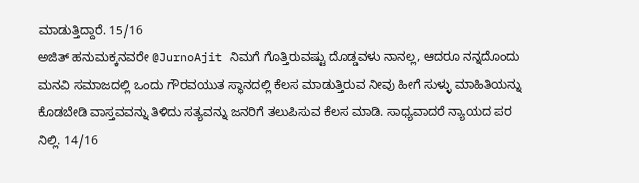ಮಾಡುತ್ತಿದ್ದಾರೆ. 15/16
ಅಜಿತ್ ಹನುಮಕ್ಕನವರೇ @JurnoAjit ನಿಮಗೆ ಗೊತ್ತಿರುವಷ್ಟು ದೊಡ್ಡವಳು ನಾನಲ್ಲ, ಆದರೂ ನನ್ನದೊಂದು ಮನವಿ ಸಮಾಜದಲ್ಲಿ ಒಂದು ಗೌರವಯುತ ಸ್ಥಾನದಲ್ಲಿ ಕೆಲಸ ಮಾಡುತ್ತಿರುವ ನೀವು ಹೀಗೆ ಸುಳ್ಳು ಮಾಹಿತಿಯನ್ನು ಕೊಡಬೇಡಿ ವಾಸ್ತವವನ್ನು ತಿಳಿದು ಸತ್ಯವನ್ನು ಜನರಿಗೆ ತಲುಪಿಸುವ ಕೆಲಸ ಮಾಡಿ. ಸಾಧ್ಯವಾದರೆ ನ್ಯಾಯದ ಪರ ನಿಲ್ಲಿ. 14/16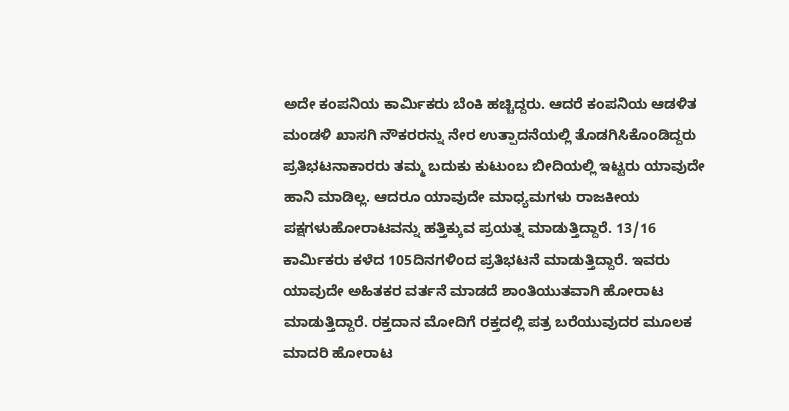ಅದೇ ಕಂಪನಿಯ ಕಾರ್ಮಿಕರು ಬೆಂಕಿ ಹಚ್ಚಿದ್ದರು. ಆದರೆ ಕಂಪನಿಯ ಆಡಳಿತ ಮಂಡಳಿ ಖಾಸಗಿ ನೌಕರರನ್ನು ನೇರ ಉತ್ಪಾದನೆಯಲ್ಲಿ ತೊಡಗಿಸಿಕೊಂಡಿದ್ದರು ಪ್ರತಿಭಟನಾಕಾರರು ತಮ್ಮ ಬದುಕು ಕುಟುಂಬ ಬೀದಿಯಲ್ಲಿ ಇಟ್ಟರು ಯಾವುದೇ ಹಾನಿ ಮಾಡಿಲ್ಲ. ಆದರೂ ಯಾವುದೇ ಮಾಧ್ಯಮಗಳು ರಾಜಕೀಯ ಪಕ್ಷಗಳುಹೋರಾಟವನ್ನು ಹತ್ತಿಕ್ಕುವ ಪ್ರಯತ್ನ ಮಾಡುತ್ತಿದ್ದಾರೆ. 13/16
ಕಾರ್ಮಿಕರು ಕಳೆದ 105ದಿನಗಳಿಂದ ಪ್ರತಿಭಟನೆ ಮಾಡುತ್ತಿದ್ದಾರೆ. ಇವರು ಯಾವುದೇ ಅಹಿತಕರ ವರ್ತನೆ ಮಾಡದೆ ಶಾಂತಿಯುತವಾಗಿ ಹೋರಾಟ ಮಾಡುತ್ತಿದ್ದಾರೆ. ರಕ್ತದಾನ ಮೋದಿಗೆ ರಕ್ತದಲ್ಲಿ ಪತ್ರ ಬರೆಯುವುದರ ಮೂಲಕ ಮಾದರಿ ಹೋರಾಟ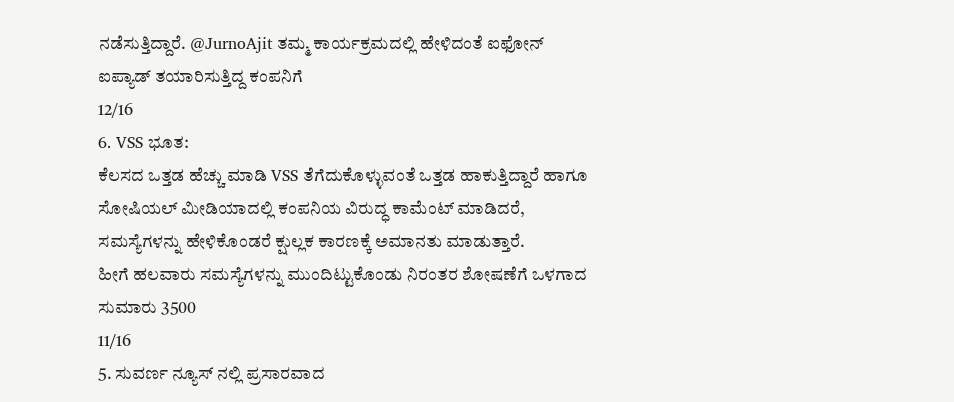ನಡೆಸುತ್ತಿದ್ದಾರೆ. @JurnoAjit ತಮ್ಮ ಕಾರ್ಯಕ್ರಮದಲ್ಲಿ ಹೇಳಿದಂತೆ ಐಫೋನ್ ಐಪ್ಯಾಡ್ ತಯಾರಿಸುತ್ತಿದ್ದ ಕಂಪನಿಗೆ
12/16
6. VSS ಭೂತ:
ಕೆಲಸದ ಒತ್ತಡ ಹೆಚ್ಚು ಮಾಡಿ VSS ತೆಗೆದುಕೊಳ್ಳುವಂತೆ ಒತ್ತಡ ಹಾಕುತ್ತಿದ್ದಾರೆ ಹಾಗೂ ಸೋಷಿಯಲ್ ಮೀಡಿಯಾದಲ್ಲಿ ಕಂಪನಿಯ ವಿರುದ್ಧ ಕಾಮೆಂಟ್ ಮಾಡಿದರೆ, ಸಮಸ್ಯೆಗಳನ್ನು ಹೇಳಿಕೊಂಡರೆ ಕ್ಷುಲ್ಲಕ ಕಾರಣಕ್ಕೆ ಅಮಾನತು ಮಾಡುತ್ತಾರೆ.
ಹೀಗೆ ಹಲವಾರು ಸಮಸ್ಯೆಗಳನ್ನು ಮುಂದಿಟ್ಟುಕೊಂಡು ನಿರಂತರ ಶೋಷಣೆಗೆ ಒಳಗಾದ ಸುಮಾರು 3500
11/16
5. ಸುವರ್ಣ ನ್ಯೂಸ್ ನಲ್ಲಿ ಪ್ರಸಾರವಾದ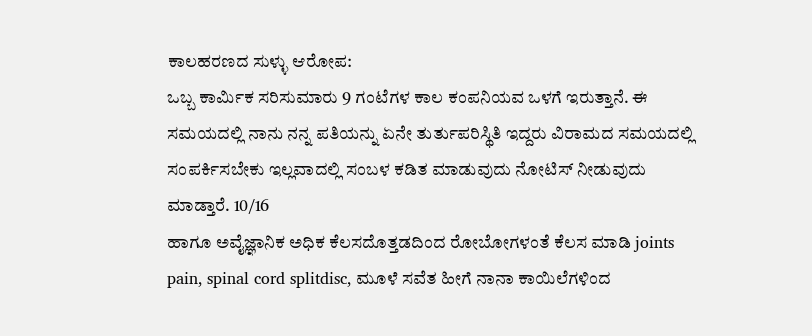ಕಾಲಹರಣದ ಸುಳ್ಳು ಆರೋಪ:
ಒಬ್ಬ ಕಾರ್ಮಿಕ ಸರಿಸುಮಾರು 9 ಗಂಟೆಗಳ ಕಾಲ ಕಂಪನಿಯವ ಒಳಗೆ ಇರುತ್ತಾನೆ. ಈ ಸಮಯದಲ್ಲಿ ನಾನು ನನ್ನ ಪತಿಯನ್ನು ಏನೇ ತುರ್ತುಪರಿಸ್ಥಿತಿ ಇದ್ದರು ವಿರಾಮದ ಸಮಯದಲ್ಲಿ ಸಂಪರ್ಕಿಸಬೇಕು ಇಲ್ಲವಾದಲ್ಲಿ ಸಂಬಳ ಕಡಿತ ಮಾಡುವುದು ನೋಟಿಸ್ ನೀಡುವುದು ಮಾಡ್ತಾರೆ. 10/16
ಹಾಗೂ ಅವೈಜ್ಞಾನಿಕ ಅಧಿಕ ಕೆಲಸದೊತ್ತಡದಿಂದ ರೋಬೋಗಳಂತೆ ಕೆಲಸ ಮಾಡಿ joints pain, spinal cord splitdisc, ಮೂಳೆ ಸವೆತ ಹೀಗೆ ನಾನಾ ಕಾಯಿಲೆಗಳಿಂದ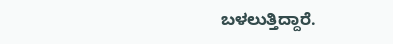ಬಳಲುತ್ತಿದ್ದಾರೆ.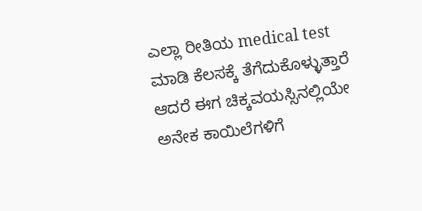ಎಲ್ಲಾ ರೀತಿಯ medical test ಮಾಡಿ ಕೆಲಸಕ್ಕೆ ತೆಗೆದುಕೊಳ್ಳುತ್ತಾರೆ ಆದರೆ ಈಗ ಚಿಕ್ಕವಯಸ್ಸಿನಲ್ಲಿಯೇ ಅನೇಕ ಕಾಯಿಲೆಗಳಿಗೆ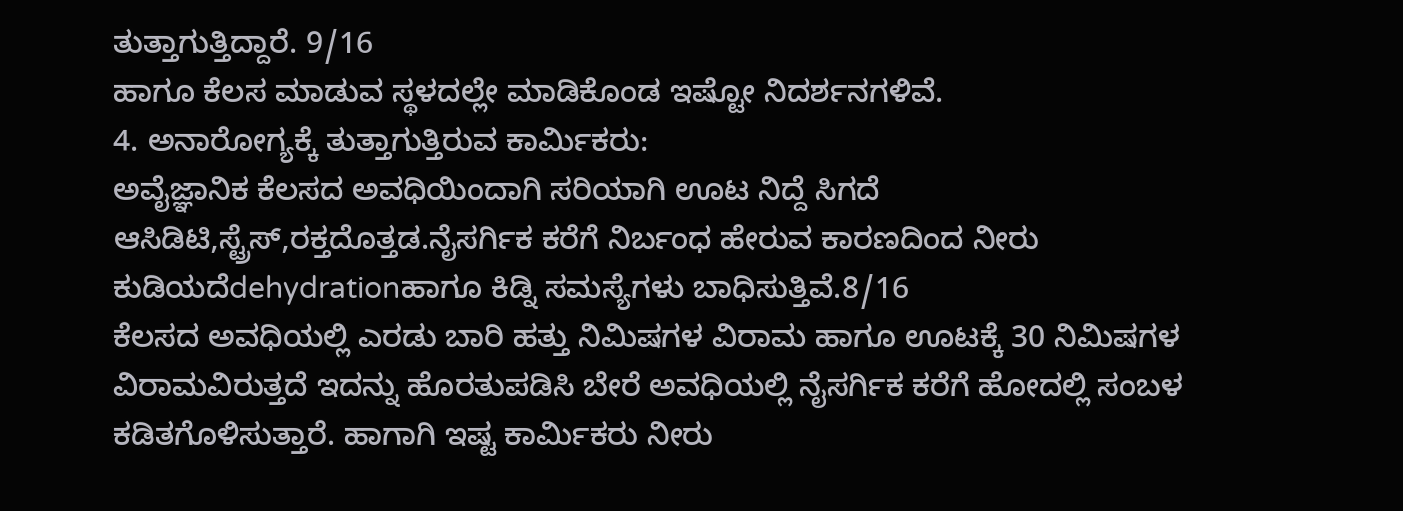ತುತ್ತಾಗುತ್ತಿದ್ದಾರೆ. 9/16
ಹಾಗೂ ಕೆಲಸ ಮಾಡುವ ಸ್ಥಳದಲ್ಲೇ ಮಾಡಿಕೊಂಡ ಇಷ್ಟೋ ನಿದರ್ಶನಗಳಿವೆ.
4. ಅನಾರೋಗ್ಯಕ್ಕೆ ತುತ್ತಾಗುತ್ತಿರುವ ಕಾರ್ಮಿಕರು:
ಅವೈಜ್ಞಾನಿಕ ಕೆಲಸದ ಅವಧಿಯಿಂದಾಗಿ ಸರಿಯಾಗಿ ಊಟ ನಿದ್ದೆ ಸಿಗದೆ ಆಸಿಡಿಟಿ,ಸ್ಟ್ರೆಸ್,ರಕ್ತದೊತ್ತಡ.ನೈಸರ್ಗಿಕ ಕರೆಗೆ ನಿರ್ಬಂಧ ಹೇರುವ ಕಾರಣದಿಂದ ನೀರು ಕುಡಿಯದೆdehydrationಹಾಗೂ ಕಿಡ್ನಿ ಸಮಸ್ಯೆಗಳು ಬಾಧಿಸುತ್ತಿವೆ.8/16
ಕೆಲಸದ ಅವಧಿಯಲ್ಲಿ ಎರಡು ಬಾರಿ ಹತ್ತು ನಿಮಿಷಗಳ ವಿರಾಮ ಹಾಗೂ ಊಟಕ್ಕೆ 30 ನಿಮಿಷಗಳ ವಿರಾಮವಿರುತ್ತದೆ ಇದನ್ನು ಹೊರತುಪಡಿಸಿ ಬೇರೆ ಅವಧಿಯಲ್ಲಿ ನೈಸರ್ಗಿಕ ಕರೆಗೆ ಹೋದಲ್ಲಿ ಸಂಬಳ ಕಡಿತಗೊಳಿಸುತ್ತಾರೆ. ಹಾಗಾಗಿ ಇಷ್ಟ ಕಾರ್ಮಿಕರು ನೀರು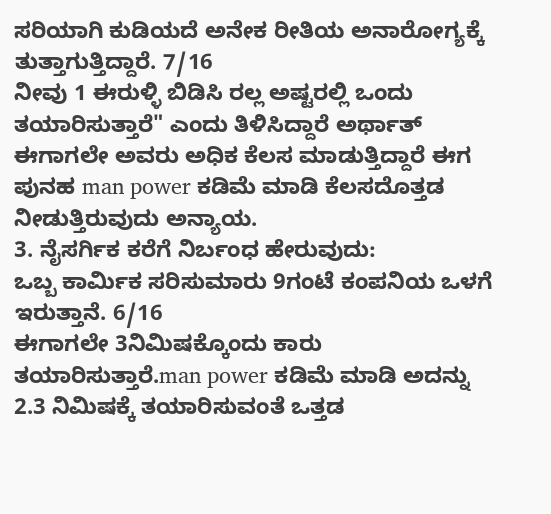ಸರಿಯಾಗಿ ಕುಡಿಯದೆ ಅನೇಕ ರೀತಿಯ ಅನಾರೋಗ್ಯಕ್ಕೆ ತುತ್ತಾಗುತ್ತಿದ್ದಾರೆ. 7/16
ನೀವು 1 ಈರುಳ್ಳಿ ಬಿಡಿಸಿ ರಲ್ಲ ಅಷ್ಟರಲ್ಲಿ ಒಂದು ತಯಾರಿಸುತ್ತಾರೆ" ಎಂದು ತಿಳಿಸಿದ್ದಾರೆ ಅರ್ಥಾತ್ ಈಗಾಗಲೇ ಅವರು ಅಧಿಕ ಕೆಲಸ ಮಾಡುತ್ತಿದ್ದಾರೆ ಈಗ ಪುನಹ man power ಕಡಿಮೆ ಮಾಡಿ ಕೆಲಸದೊತ್ತಡ ನೀಡುತ್ತಿರುವುದು ಅನ್ಯಾಯ.
3. ನೈಸರ್ಗಿಕ ಕರೆಗೆ ನಿರ್ಬಂಧ ಹೇರುವುದು:
ಒಬ್ಬ ಕಾರ್ಮಿಕ ಸರಿಸುಮಾರು 9ಗಂಟೆ ಕಂಪನಿಯ ಒಳಗೆ ಇರುತ್ತಾನೆ. 6/16
ಈಗಾಗಲೇ 3ನಿಮಿಷಕ್ಕೊಂದು ಕಾರು ತಯಾರಿಸುತ್ತಾರೆ.man power ಕಡಿಮೆ ಮಾಡಿ ಅದನ್ನು 2.3 ನಿಮಿಷಕ್ಕೆ ತಯಾರಿಸುವಂತೆ ಒತ್ತಡ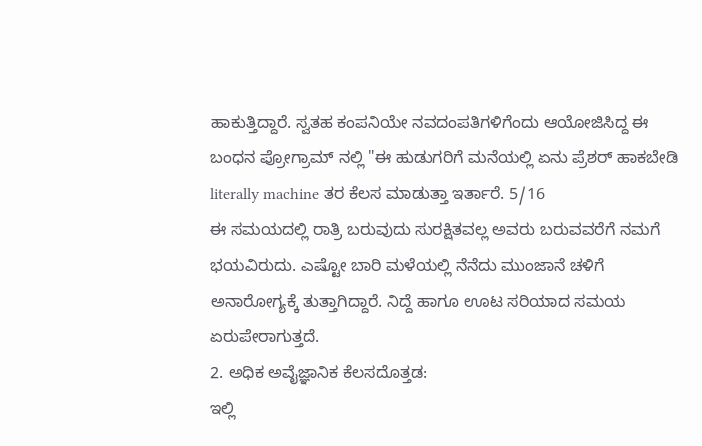ಹಾಕುತ್ತಿದ್ದಾರೆ. ಸ್ವತಹ ಕಂಪನಿಯೇ ನವದಂಪತಿಗಳಿಗೆಂದು ಆಯೋಜಿಸಿದ್ದ ಈ ಬಂಧನ ಪ್ರೋಗ್ರಾಮ್ ನಲ್ಲಿ "ಈ ಹುಡುಗರಿಗೆ ಮನೆಯಲ್ಲಿ ಏನು ಪ್ರೆಶರ್ ಹಾಕಬೇಡಿ literally machine ತರ ಕೆಲಸ ಮಾಡುತ್ತಾ ಇರ್ತಾರೆ. 5/16
ಈ ಸಮಯದಲ್ಲಿ ರಾತ್ರಿ ಬರುವುದು ಸುರಕ್ಷಿತವಲ್ಲ ಅವರು ಬರುವವರೆಗೆ ನಮಗೆ ಭಯವಿರುದು. ಎಷ್ಟೋ ಬಾರಿ ಮಳೆಯಲ್ಲಿ ನೆನೆದು ಮುಂಜಾನೆ ಚಳಿಗೆ ಅನಾರೋಗ್ಯಕ್ಕೆ ತುತ್ತಾಗಿದ್ದಾರೆ. ನಿದ್ದೆ ಹಾಗೂ ಊಟ ಸರಿಯಾದ ಸಮಯ ಏರುಪೇರಾಗುತ್ತದೆ.
2. ಅಧಿಕ ಅವೈಜ್ಞಾನಿಕ ಕೆಲಸದೊತ್ತಡ:
ಇಲ್ಲಿ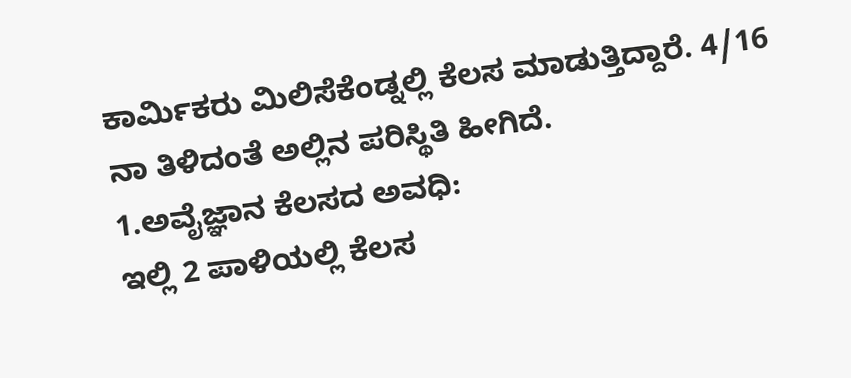ಕಾರ್ಮಿಕರು ಮಿಲಿಸೆಕೆಂಡ್ನಲ್ಲಿ ಕೆಲಸ ಮಾಡುತ್ತಿದ್ದಾರೆ. 4/16
ನಾ ತಿಳಿದಂತೆ ಅಲ್ಲಿನ ಪರಿಸ್ಥಿತಿ ಹೀಗಿದೆ.
1.ಅವೈಜ್ಞಾನ ಕೆಲಸದ ಅವಧಿ:
ಇಲ್ಲಿ 2 ಪಾಳಿಯಲ್ಲಿ ಕೆಲಸ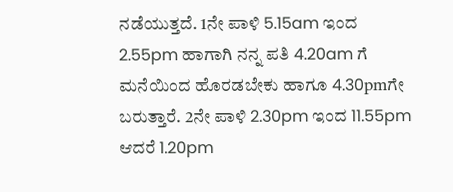ನಡೆಯುತ್ತದೆ. 1ನೇ ಪಾಳಿ 5.15am ಇಂದ 2.55pm ಹಾಗಾಗಿ ನನ್ನ ಪತಿ 4.20am ಗೆ ಮನೆಯಿಂದ ಹೊರಡಬೇಕು ಹಾಗೂ 4.30pmಗೇ ಬರುತ್ತಾರೆ. 2ನೇ ಪಾಳಿ 2.30pm ಇಂದ 11.55pm ಆದರೆ 1.20pm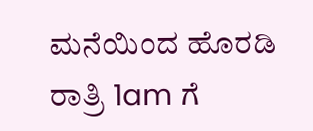ಮನೆಯಿಂದ ಹೊರಡಿ ರಾತ್ರಿ 1am ಗೆ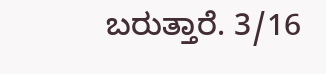ಬರುತ್ತಾರೆ. 3/16